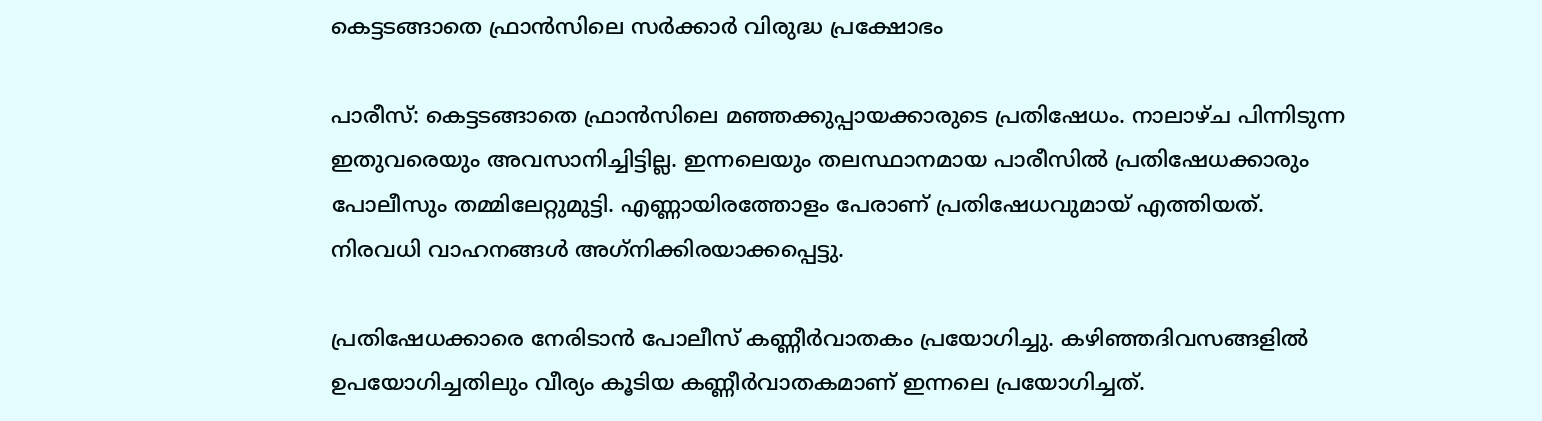കെട്ടടങ്ങാതെ ഫ്രാന്‍സിലെ സര്‍ക്കാര്‍ വിരുദ്ധ പ്രക്ഷോഭം

പാരീസ്: കെട്ടടങ്ങാതെ ഫ്രാന്‍സിലെ മഞ്ഞക്കുപ്പായക്കാരുടെ പ്രതിഷേധം. നാലാഴ്ച പിന്നിടുന്ന ഇതുവരെയും അവസാനിച്ചിട്ടില്ല. ഇന്നലെയും തലസ്ഥാനമായ പാരീസില്‍ പ്രതിഷേധക്കാരും പോലീസും തമ്മിലേറ്റുമുട്ടി. എണ്ണായിരത്തോളം പേരാണ് പ്രതിഷേധവുമായ് എത്തിയത്. നിരവധി വാഹനങ്ങള്‍ അഗ്‌നിക്കിരയാക്കപ്പെട്ടു.

പ്രതിഷേധക്കാരെ നേരിടാന്‍ പോലീസ് കണ്ണീര്‍വാതകം പ്രയോഗിച്ചു. കഴിഞ്ഞദിവസങ്ങളില്‍ ഉപയോഗിച്ചതിലും വീര്യം കൂടിയ കണ്ണീര്‍വാതകമാണ് ഇന്നലെ പ്രയോഗിച്ചത്.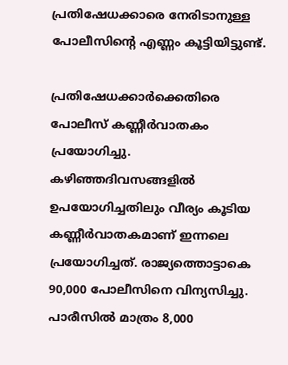പ്രതിഷേധക്കാരെ നേരിടാനുള്ള പോലീസിന്റെ എണ്ണം കൂട്ടിയിട്ടുണ്ട്.

പ്രതിഷേധക്കാര്‍ക്കെതിരെ പോലീസ് കണ്ണീര്‍വാതകം പ്രയോഗിച്ചു. കഴിഞ്ഞദിവസങ്ങളില്‍ ഉപയോഗിച്ചതിലും വീര്യം കൂടിയ കണ്ണീര്‍വാതകമാണ് ഇന്നലെ പ്രയോഗിച്ചത്. രാജ്യത്തൊട്ടാകെ 90,000 പോലീസിനെ വിന്യസിച്ചു. പാരീസില്‍ മാത്രം 8,000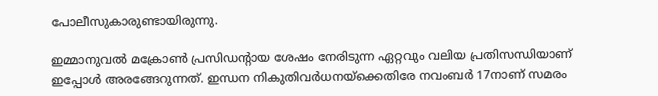പോലീസുകാരുണ്ടായിരുന്നു.

ഇമ്മാനുവല്‍ മക്രോണ്‍ പ്രസിഡന്റായ ശേഷം നേരിടുന്ന ഏറ്റവും വലിയ പ്രതിസന്ധിയാണ് ഇപ്പോള്‍ അരങ്ങേറുന്നത്. ഇന്ധന നികുതിവര്‍ധനയ്‌ക്കെതിരേ നവംബര്‍ 17നാണ് സമരം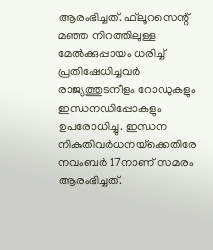ആരംഭിച്ചത്. ഫ്‌ലൂറസെന്റ് മഞ്ഞ നിറത്തിലുള്ള മേല്‍ക്കുപ്പായം ധരിച്ച്‌ പ്രതിഷേധിച്ചവര്‍ രാജ്യത്തുടനീളം റോഡുകളും ഇന്ധനഡിപ്പോകളും ഉപരോധിച്ചു. ഇന്ധന നികുതിവര്‍ധനയ്‌ക്കെതിരേ നവംബര്‍ 17നാണ് സമരം ആരംഭിച്ചത്.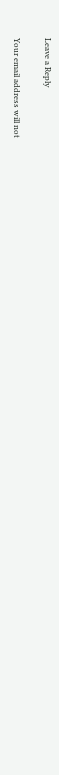Leave a Reply

Your email address will not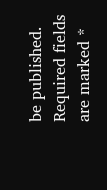be published. Required fields are marked *